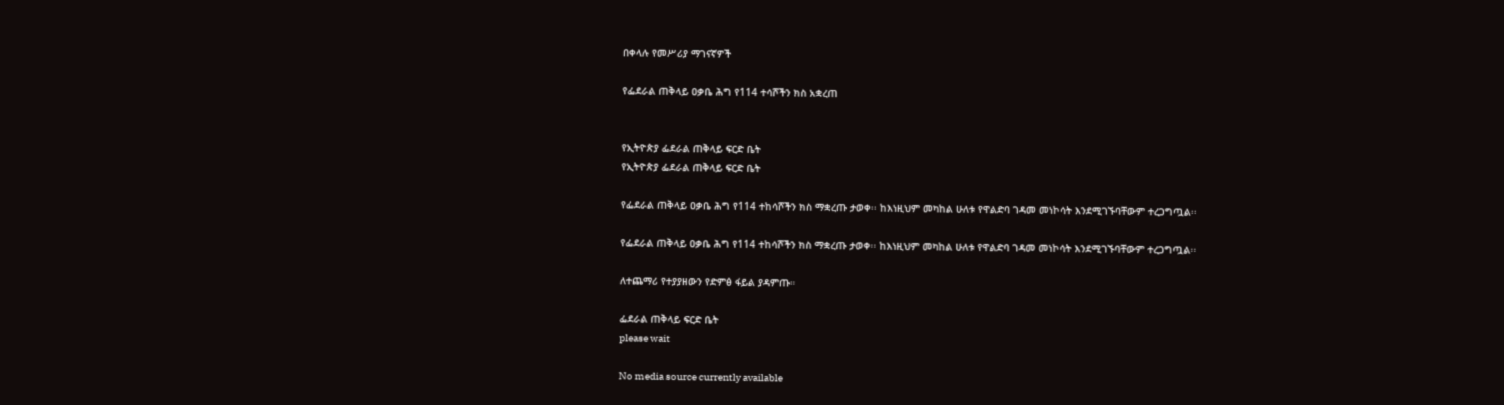በቀላሉ የመሥሪያ ማገናኛዎች

የፌደራል ጠቅላይ ዐቃቤ ሕግ የ114 ተሳሾችን ክስ አቋረጠ


የኢትዮጵያ ፌደራል ጠቅላይ ፍርድ ቤት
የኢትዮጵያ ፌደራል ጠቅላይ ፍርድ ቤት

የፌደራል ጠቅላይ ዐቃቤ ሕግ የ114 ተከሳሾችን ክስ ማቋረጡ ታወቀ፡፡ ከእነዚህም መካከል ሁለቱ የዋልድባ ገዳመ መነኮሳት እንደሚገኙባቸውም ተረጋግጧል፡፡

የፌደራል ጠቅላይ ዐቃቤ ሕግ የ114 ተከሳሾችን ክስ ማቋረጡ ታወቀ፡፡ ከእነዚህም መካከል ሁለቱ የዋልድባ ገዳመ መነኮሳት እንደሚገኙባቸውም ተረጋግጧል፡፡

ለተጨማሪ የተያያዘውን የድምፅ ፋይል ያዳምጡ።

ፌደራል ጠቅላይ ፍርድ ቤት
please wait

No media source currently available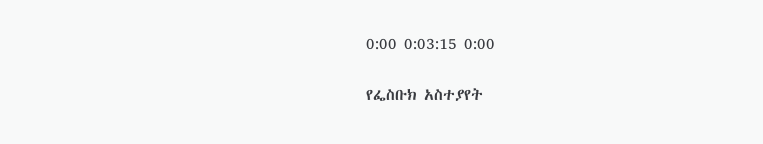0:00 0:03:15 0:00

የፌስቡክ አስተያየት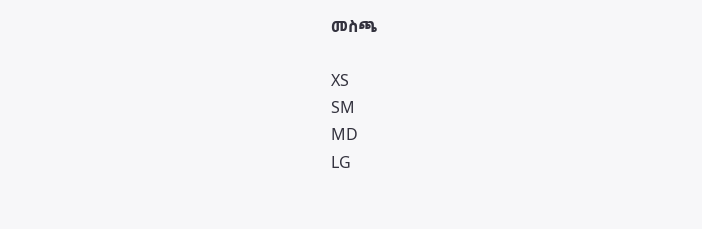መስጫ

XS
SM
MD
LG